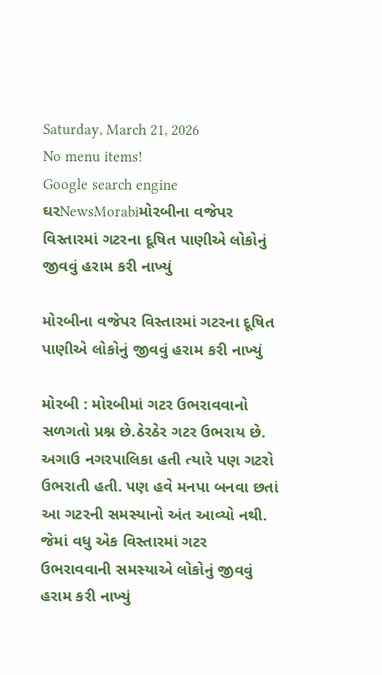Saturday, March 21, 2026
No menu items!
Google search engine
ઘરNewsMorabiમોરબીના વજેપર વિસ્તારમાં ગટરના દૂષિત પાણીએ લોકોનું જીવવું હરામ કરી નાખ્યું

મોરબીના વજેપર વિસ્તારમાં ગટરના દૂષિત પાણીએ લોકોનું જીવવું હરામ કરી નાખ્યું

મોરબી : મોરબીમાં ગટર ઉભરાવવાનો સળગતો પ્રશ્ન છે.ઠેરઠેર ગટર ઉભરાય છે. અગાઉ નગરપાલિકા હતી ત્યારે પણ ગટરો ઉભરાતી હતી. પણ હવે મનપા બનવા છતાં આ ગટરની સમસ્યાનો અંત આવ્યો નથી. જેમાં વધુ એક વિસ્તારમાં ગટર ઉભરાવવાની સમસ્યાએ લોકોનું જીવવું હરામ કરી નાખ્યું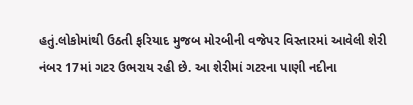હતું.લોકોમાંથી ઉઠતી ફરિયાદ મુજબ મોરબીની વજેપર વિસ્તારમાં આવેલી શેરી નંબર 17માં ગટર ઉભરાય રહી છે. આ શેરીમાં ગટરના પાણી નદીના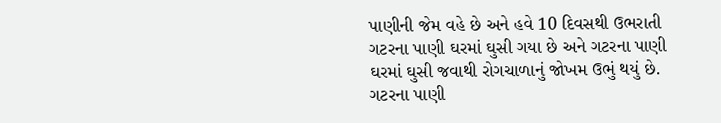પાણીની જેમ વહે છે અને હવે 10 દિવસથી ઉભરાતી ગટરના પાણી ઘરમાં ઘુસી ગયા છે અને ગટરના પાણી ઘરમાં ઘુસી જવાથી રોગચાળાનું જોખમ ઉભું થયું છે. ગટરના પાણી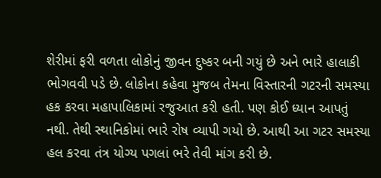શેરીમાં ફરી વળતા લોકોનું જીવન દુષ્કર બની ગયું છે અને ભારે હાલાકી ભોગવવી પડે છે. લોકોના કહેવા મુજબ તેમના વિસ્તારની ગટરની સમસ્યા હક કરવા મહાપાલિકામાં રજુઆત કરી હતી. પણ કોઈ ધ્યાન આપતું નથી. તેથી સ્થાનિકોમાં ભારે રોષ વ્યાપી ગયો છે. આથી આ ગટર સમસ્યા હલ કરવા તંત્ર યોગ્ય પગલાં ભરે તેવી માંગ કરી છે.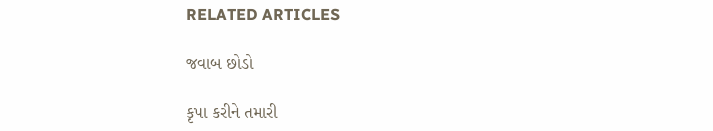RELATED ARTICLES

જવાબ છોડો

કૃપા કરીને તમારી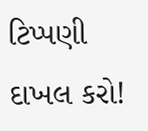ટિપ્પણી દાખલ કરો!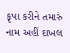કૃપા કરીને તમારું નામ અહીં દાખલ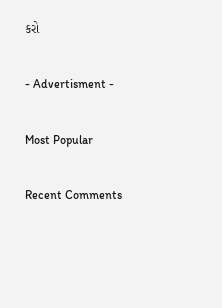કરો

- Advertisment -

Most Popular

Recent Comments